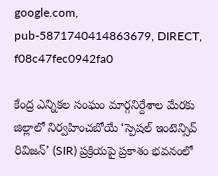google.com, pub-5871740414863679, DIRECT, f08c47fec0942fa0

కేంద్ర ఎన్నికల సంఘం మార్గనిర్దేశాల మేరకు జిల్లాలో నిర్వహించబోయే ‘స్పెషల్ ఇంటెన్సివ్ రివిజన్’ (SIR) ప్రక్రియపై ప్రకాశం భవనంలో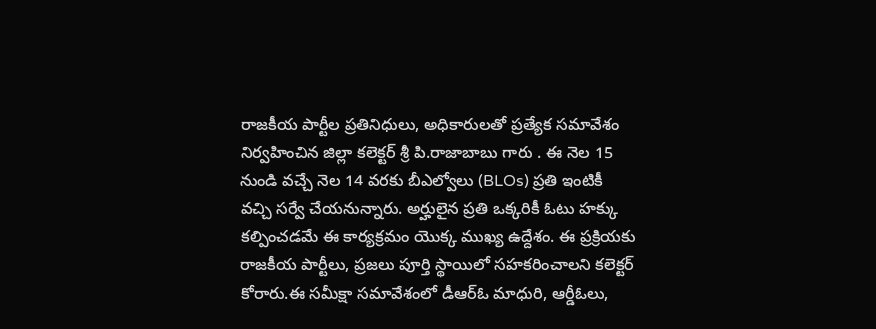రాజకీయ పార్టీల ప్రతినిధులు, అధికారులతో ప్రత్యేక సమావేశం నిర్వహించిన జిల్లా కలెక్టర్ శ్రీ పి.రాజాబాబు గారు . ఈ నెల 15 నుండి వచ్చే నెల 14 వరకు బీఎల్వోలు (BLOs) ప్రతి ఇంటికీ వచ్చి సర్వే చేయనున్నారు. అర్హులైన ప్రతి ఒక్కరికీ ఓటు హక్కు కల్పించడమే ఈ కార్యక్రమం యొక్క ముఖ్య ఉద్దేశం. ఈ ప్రక్రియకు రాజకీయ పార్టీలు, ప్రజలు పూర్తి స్థాయిలో సహకరించాలని కలెక్టర్ కోరారు.ఈ సమీక్షా సమావేశంలో డీఆర్ఓ మాధురి, ఆర్డీఓలు,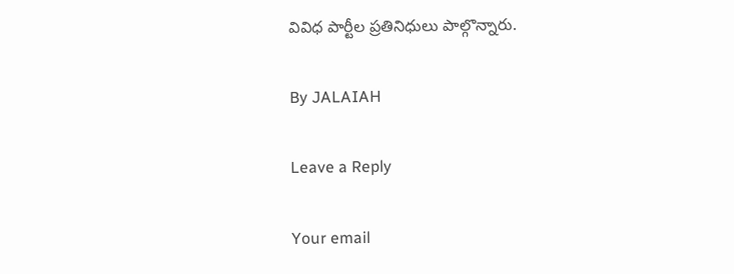వివిధ పార్టీల ప్రతినిధులు పాల్గొన్నారు.

By JALAIAH

Leave a Reply

Your email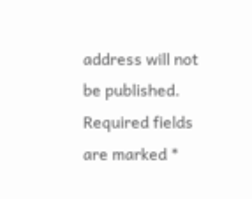address will not be published. Required fields are marked *